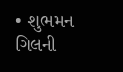• શુભમન ગિલની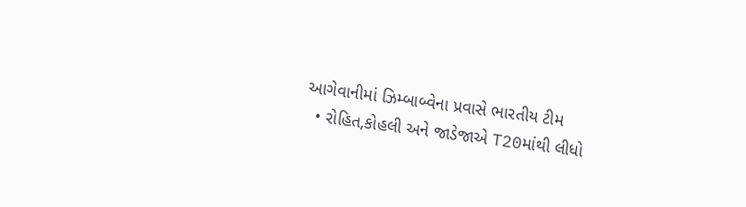આગેવાનીમાં ઝિમ્બાબ્વેના પ્રવાસે ભારતીય ટીમ
  • રોહિત,કોહલી અને જાડેજાએ T20માંથી લીધો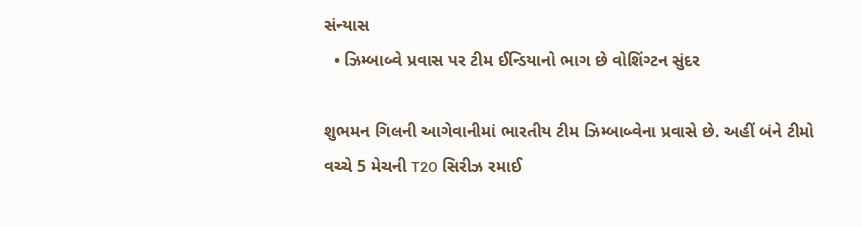સંન્યાસ
  • ઝિમ્બાબ્વે પ્રવાસ પર ટીમ ઈન્ડિયાનો ભાગ છે વોશિંગ્ટન સુંદર

શુભમન ગિલની આગેવાનીમાં ભારતીય ટીમ ઝિમ્બાબ્વેના પ્રવાસે છે. અહીં બંને ટીમો વચ્ચે 5 મેચની T20 સિરીઝ રમાઈ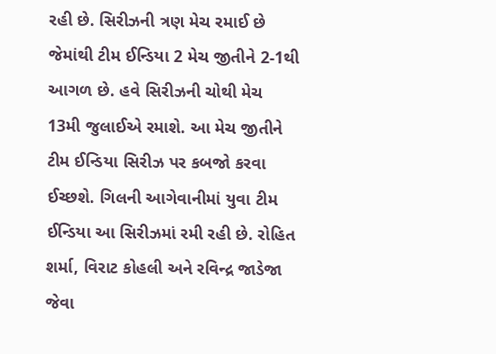રહી છે. સિરીઝની ત્રણ મેચ રમાઈ છે જેમાંથી ટીમ ઈન્ડિયા 2 મેચ જીતીને 2-1થી આગળ છે. હવે સિરીઝની ચોથી મેચ 13મી જુલાઈએ રમાશે. આ મેચ જીતીને ટીમ ઈન્ડિયા સિરીઝ પર કબજો કરવા ઈચ્છશે. ગિલની આગેવાનીમાં યુવા ટીમ ઈન્ડિયા આ સિરીઝમાં રમી રહી છે. રોહિત શર્મા, વિરાટ કોહલી અને રવિન્દ્ર જાડેજા જેવા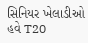સિનિયર ખેલાડીઓ હવે T20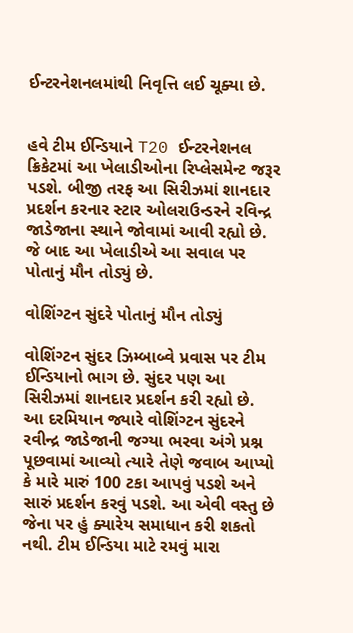ઈન્ટરનેશનલમાંથી નિવૃત્તિ લઈ ચૂક્યા છે.


હવે ટીમ ઈન્ડિયાને T20 ઈન્ટરનેશનલ ક્રિકેટમાં આ ખેલાડીઓના રિપ્લેસમેન્ટ જરૂર પડશે. બીજી તરફ આ સિરીઝમાં શાનદાર પ્રદર્શન કરનાર સ્ટાર ઓલરાઉન્ડરને રવિન્દ્ર જાડેજાના સ્થાને જોવામાં આવી રહ્યો છે. જે બાદ આ ખેલાડીએ આ સવાલ પર પોતાનું મૌન તોડ્યું છે.

વોશિંગ્ટન સુંદરે પોતાનું મૌન તોડ્યું

વોશિંગ્ટન સુંદર ઝિમ્બાબ્વે પ્રવાસ પર ટીમ ઈન્ડિયાનો ભાગ છે. સુંદર પણ આ સિરીઝમાં શાનદાર પ્રદર્શન કરી રહ્યો છે. આ દરમિયાન જ્યારે વોશિંગ્ટન સુંદરને રવીન્દ્ર જાડેજાની જગ્યા ભરવા અંગે પ્રશ્ન પૂછવામાં આવ્યો ત્યારે તેણે જવાબ આપ્યો કે મારે મારું 100 ટકા આપવું પડશે અને સારું પ્રદર્શન કરવું પડશે. આ એવી વસ્તુ છે જેના પર હું ક્યારેય સમાધાન કરી શકતો નથી. ટીમ ઈન્ડિયા માટે રમવું મારા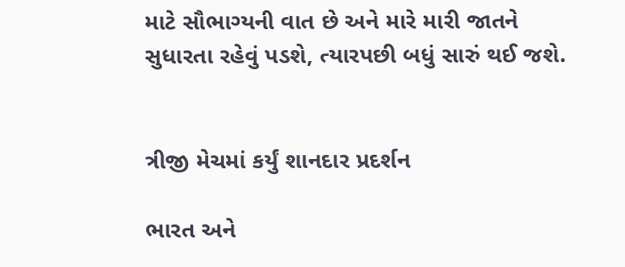માટે સૌભાગ્યની વાત છે અને મારે મારી જાતને સુધારતા રહેવું પડશે, ત્યારપછી બધું સારું થઈ જશે.


ત્રીજી મેચમાં કર્યું શાનદાર પ્રદર્શન

ભારત અને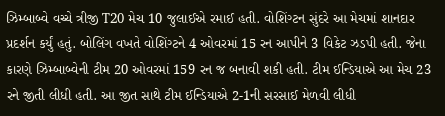ઝિમ્બાબ્વે વચ્ચે ત્રીજી T20 મેચ 10 જુલાઈએ રમાઈ હતી. વોશિંગ્ટન સુંદરે આ મેચમાં શાનદાર પ્રદર્શન કર્યું હતું. બોલિંગ વખતે વોશિંગ્ટને 4 ઓવરમાં 15 રન આપીને 3 વિકેટ ઝડપી હતી. જેના કારણે ઝિમ્બાબ્વેની ટીમ 20 ઓવરમાં 159 રન જ બનાવી શકી હતી. ટીમ ઈન્ડિયાએ આ મેચ 23 રને જીતી લીધી હતી. આ જીત સાથે ટીમ ઈન્ડિયાએ 2-1ની સરસાઈ મેળવી લીધી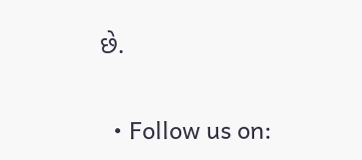છે.

  • Follow us on: